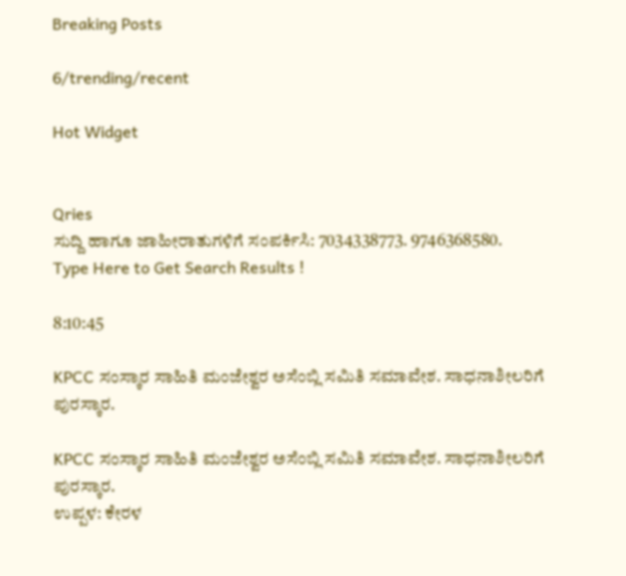Breaking Posts

6/trending/recent

Hot Widget


Qries
ಸುದ್ದಿ ಹಾಗೂ ಜಾಹೀರಾತುಗಳಿಗೆ ಸಂಪರ್ಕಿಸಿ: 7034338773. 9746368580.
Type Here to Get Search Results !

8:10:45

KPCC ಸಂಸ್ಕಾರ ಸಾಹಿತಿ ಮಂಜೇಶ್ವರ ಅಸೆಂಬ್ಲಿ ಸಮಿತಿ ಸಮಾವೇಶ. ಸಾಧನಾಶೀಲರಿಗೆ ಪುರಸ್ಕಾರ.

KPCC ಸಂಸ್ಕಾರ ಸಾಹಿತಿ ಮಂಜೇಶ್ವರ ಅಸೆಂಬ್ಲಿ ಸಮಿತಿ ಸಮಾವೇಶ. ಸಾಧನಾಶೀಲರಿಗೆ ಪುರಸ್ಕಾರ.
ಉಪ್ಪಳ: ಕೇರಳ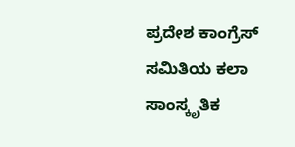ಪ್ರದೇಶ ಕಾಂಗ್ರೆಸ್ ಸಮಿತಿಯ ಕಲಾ ಸಾಂಸ್ಕೃತಿಕ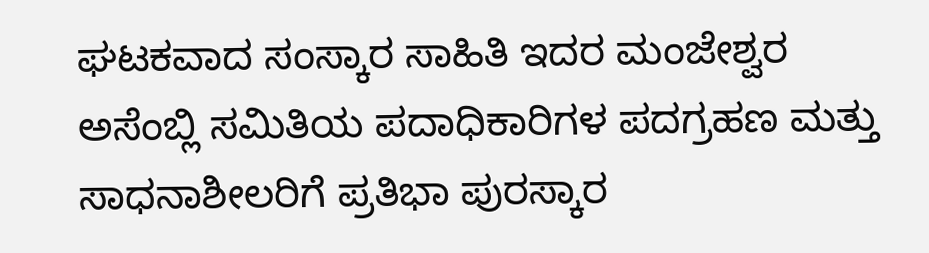ಘಟಕವಾದ ಸಂಸ್ಕಾರ ಸಾಹಿತಿ ಇದರ ಮಂಜೇಶ್ವರ ಅಸೆಂಬ್ಲಿ ಸಮಿತಿಯ ಪದಾಧಿಕಾರಿಗಳ ಪದಗ್ರಹಣ ಮತ್ತು ಸಾಧನಾಶೀಲರಿಗೆ ಪ್ರತಿಭಾ ಪುರಸ್ಕಾರ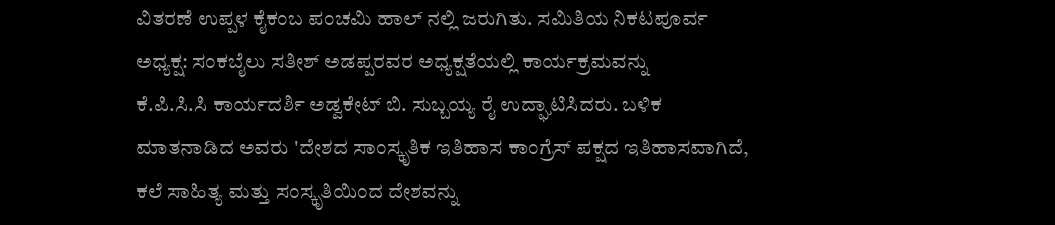ವಿತರಣೆ ಉಪ್ಪಳ ಕೈಕಂಬ ಪಂಚಮಿ ಹಾಲ್ ನಲ್ಲಿ ಜರುಗಿತು. ಸಮಿತಿಯ ನಿಕಟಪೂರ್ವ ಅಧ್ಯಕ್ಷ: ಸಂಕಬೈಲು ಸತೀಶ್ ಅಡಪ್ಪರವರ ಅಧ್ಯಕ್ಷತೆಯಲ್ಲಿ ಕಾರ್ಯಕ್ರಮವನ್ನು
ಕೆ.ಪಿ.ಸಿ.ಸಿ ಕಾರ್ಯದರ್ಶಿ ಅಡ್ವಕೇಟ್ ಬಿ. ಸುಬ್ಬಯ್ಯ ರೈ ಉದ್ಘಾಟಿಸಿದರು. ಬಳಿಕ ಮಾತನಾಡಿದ ಅವರು 'ದೇಶದ ಸಾಂಸ್ಕೃತಿಕ ಇತಿಹಾಸ ಕಾಂಗ್ರೆಸ್ ಪಕ್ಷದ ಇತಿಹಾಸವಾಗಿದೆ, ಕಲೆ ಸಾಹಿತ್ಯ ಮತ್ತು ಸಂಸ್ಕೃತಿಯಿಂದ ದೇಶವನ್ನು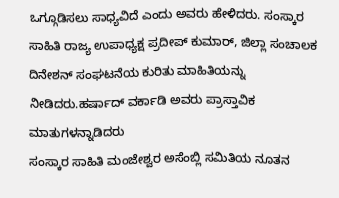ಒಗ್ಗೂಡಿಸಲು ಸಾಧ್ಯವಿದೆ ಎಂದು ಅವರು ಹೇಳಿದರು. ಸಂಸ್ಕಾರ ಸಾಹಿತಿ ರಾಜ್ಯ ಉಪಾಧ್ಯಕ್ಷ ಪ್ರದೀಪ್ ಕುಮಾರ್, ಜಿಲ್ಲಾ ಸಂಚಾಲಕ ದಿನೇಶನ್ ಸಂಘಟನೆಯ ಕುರಿತು ಮಾಹಿತಿಯನ್ನು ನೀಡಿದರು.ಹರ್ಷಾದ್ ವರ್ಕಾಡಿ ಅವರು ಪ್ರಾಸ್ತಾವಿಕ ಮಾತುಗಳನ್ನಾಡಿದರು
ಸಂಸ್ಕಾರ ಸಾಹಿತಿ ಮಂಜೇಶ್ವರ ಅಸೆಂಬ್ಲಿ ಸಮಿತಿಯ ನೂತನ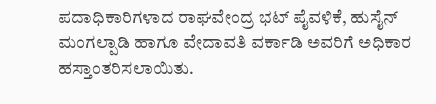ಪದಾಧಿಕಾರಿಗಳಾದ ರಾಘವೇಂದ್ರ ಭಟ್ ಪೈವಳಿಕೆ, ಹುಸೈನ್ ಮಂಗಲ್ಪಾಡಿ ಹಾಗೂ ವೇದಾವತಿ ವರ್ಕಾಡಿ ಅವರಿಗೆ ಅಧಿಕಾರ ಹಸ್ತಾಂತರಿಸಲಾಯಿತು.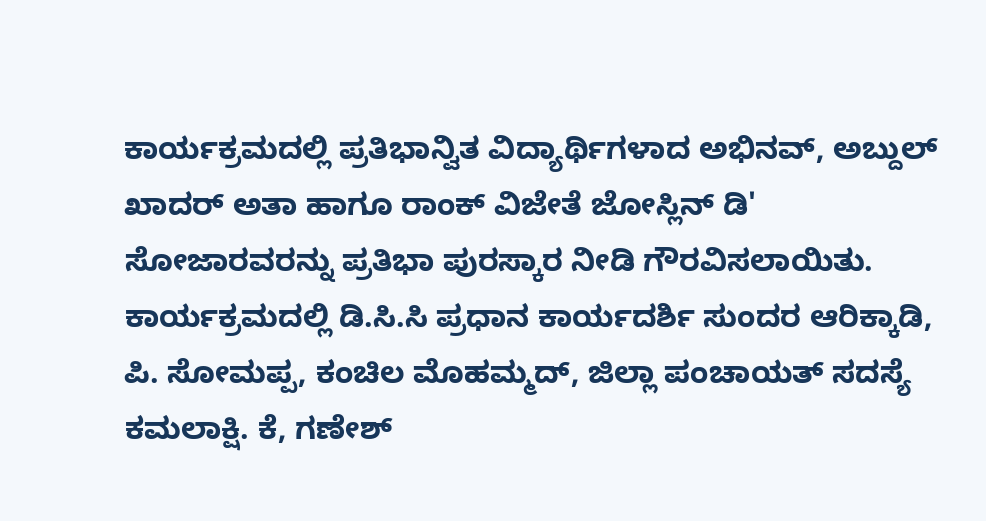ಕಾರ್ಯಕ್ರಮದಲ್ಲಿ ಪ್ರತಿಭಾನ್ವಿತ ವಿದ್ಯಾರ್ಥಿಗಳಾದ ಅಭಿನವ್, ಅಬ್ದುಲ್ ಖಾದರ್ ಅತಾ ಹಾಗೂ ರಾಂಕ್ ವಿಜೇತೆ ಜೋಸ್ಲಿನ್ ಡಿ' ಸೋಜಾರವರನ್ನು ಪ್ರತಿಭಾ ಪುರಸ್ಕಾರ ನೀಡಿ ಗೌರವಿಸಲಾಯಿತು. ಕಾರ್ಯಕ್ರಮದಲ್ಲಿ ಡಿ.ಸಿ.ಸಿ ಪ್ರಧಾನ ಕಾರ್ಯದರ್ಶಿ ಸುಂದರ ಆರಿಕ್ಕಾಡಿ, ಪಿ. ಸೋಮಪ್ಪ, ಕಂಚಿಲ ಮೊಹಮ್ಮದ್, ಜಿಲ್ಲಾ ಪಂಚಾಯತ್ ಸದಸ್ಯೆ ಕಮಲಾಕ್ಷಿ. ಕೆ, ಗಣೇಶ್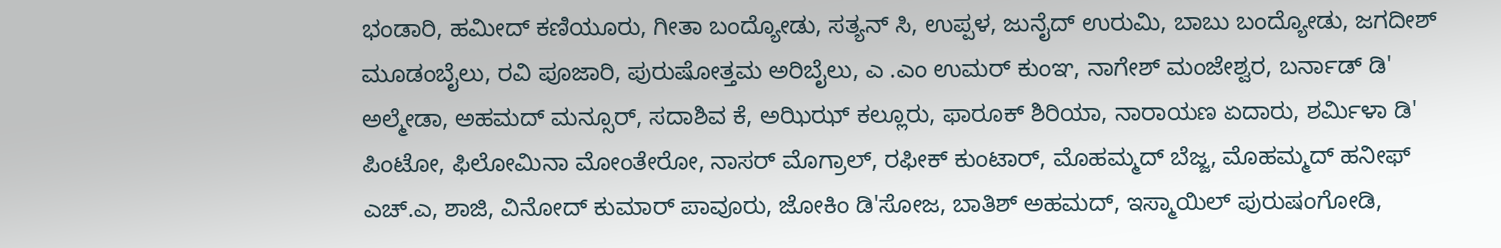ಭಂಡಾರಿ, ಹಮೀದ್ ಕಣಿಯೂರು, ಗೀತಾ ಬಂದ್ಯೋಡು, ಸತ್ಯನ್ ಸಿ, ಉಪ್ಪಳ, ಜುನೈದ್ ಉರುಮಿ, ಬಾಬು ಬಂದ್ಯೋಡು, ಜಗದೀಶ್ ಮೂಡಂಬೈಲು, ರವಿ ಪೂಜಾರಿ, ಪುರುಷೋತ್ತಮ ಅರಿಬೈಲು, ಎ .ಎಂ ಉಮರ್ ಕುಂಞ, ನಾಗೇಶ್ ಮಂಜೇಶ್ವರ, ಬರ್ನಾಡ್ ಡಿ' ಅಲ್ಮೇಡಾ, ಅಹಮದ್ ಮನ್ಸೂರ್, ಸದಾಶಿವ ಕೆ, ಅಝಿಝ್ ಕಲ್ಲೂರು, ಫಾರೂಕ್ ಶಿರಿಯಾ, ನಾರಾಯಣ ಏದಾರು, ಶರ್ಮಿಳಾ ಡಿ' ಪಿಂಟೋ, ಫಿಲೋಮಿನಾ ಮೋಂತೇರೋ, ನಾಸರ್ ಮೊಗ್ರಾಲ್, ರಫೀಕ್ ಕುಂಟಾರ್, ಮೊಹಮ್ಮದ್ ಬೆಜ್ಜ, ಮೊಹಮ್ಮದ್ ಹನೀಫ್ ಎಚ್.ಎ, ಶಾಜಿ, ವಿನೋದ್ ಕುಮಾರ್ ಪಾವೂರು, ಜೋಕಿಂ ಡಿ'ಸೋಜ, ಬಾತಿಶ್ ಅಹಮದ್, ಇಸ್ಮಾಯಿಲ್ ಪುರುಷಂಗೋಡಿ,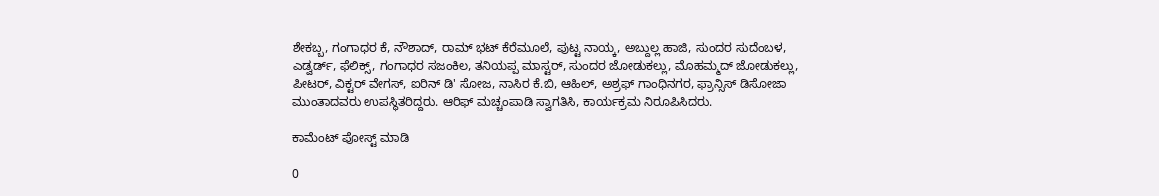ಶೇಕಬ್ಬ, ಗಂಗಾಧರ ಕೆ, ನೌಶಾದ್, ರಾಮ್ ಭಟ್ ಕೆರೆಮೂಲೆ, ಪುಟ್ಟ ನಾಯ್ಕ, ಅಬ್ದುಲ್ಲ ಹಾಜಿ, ಸುಂದರ ಸುದೆಂಬಳ, ಎಡ್ವರ್ಡ್, ಫೆಲಿಕ್ಸ್, ಗಂಗಾಧರ ಸಜಂಕಿಲ, ತನಿಯಪ್ಪ ಮಾಸ್ಟರ್, ಸುಂದರ ಜೋಡುಕಲ್ಲು, ಮೊಹಮ್ಮದ್ ಜೋಡುಕಲ್ಲು, ಪೀಟರ್, ವಿಕ್ಟರ್ ವೇಗಸ್, ಐರಿನ್ ಡಿ' ಸೋಜ, ನಾಸಿರ ಕೆ.ಬಿ, ಆಹಿಲ್, ಅಶ್ರಫ್ ಗಾಂಧಿನಗರ, ಫ್ರಾನ್ಸಿಸ್ ಡಿಸೋಜಾ ಮುಂತಾದವರು ಉಪಸ್ಥಿತರಿದ್ದರು. ಆರಿಫ್ ಮಚ್ಚಂಪಾಡಿ ಸ್ವಾಗತಿಸಿ, ಕಾರ್ಯಕ್ರಮ ನಿರೂಪಿಸಿದರು.

ಕಾಮೆಂಟ್‌‌ ಪೋಸ್ಟ್‌ ಮಾಡಿ

0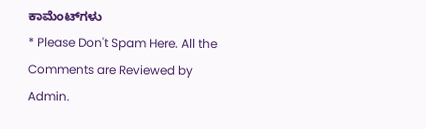ಕಾಮೆಂಟ್‌ಗಳು
* Please Don't Spam Here. All the Comments are Reviewed by Admin.